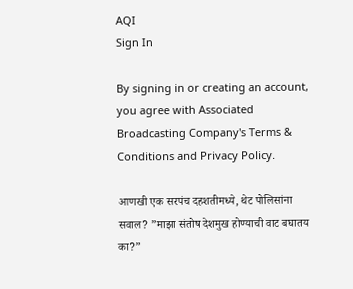AQI
Sign In

By signing in or creating an account, you agree with Associated Broadcasting Company's Terms & Conditions and Privacy Policy.

आणखी एक सरपंच दहशतीमध्ये, थेट पोलिसांना सवाल? ”माझा संतोष देशमुख होण्याची वाट बघातय का?”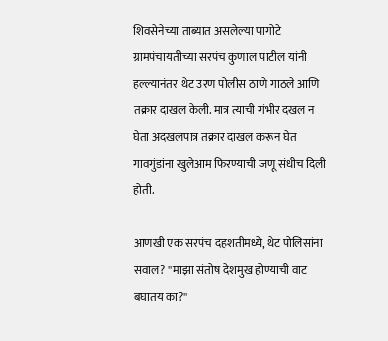शिवसेनेच्या ताब्यात असलेल्या पागोटे ग्रामपंचायतीच्या सरपंच कुणाल पाटील यांनी हल्ल्यानंतर थेट उरण पोलीस ठाणे गाठले आणि तक्रार दाखल केली. मात्र त्याची गंभीर दखल न घेता अदखलपात्र तक्रार दाखल करून घेत गावगुंडांना खुलेआम फिरण्याची जणू संधीच दिली होती.

आणखी एक सरपंच दहशतीमध्ये, थेट पोलिसांना सवाल? ''माझा संतोष देशमुख होण्याची वाट बघातय का?''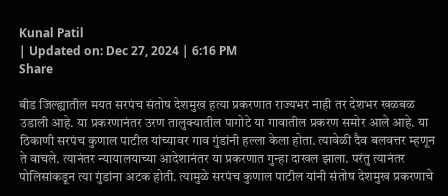Kunal Patil
| Updated on: Dec 27, 2024 | 6:16 PM
Share

बीड जिल्ह्यातील मयत सरपंच संतोष देशमुख हत्या प्रकरणात राज्यभर नाही तर देशभर खळबळ उडाली आहे. या प्रकरणानंतर उरण तालुक्यातील पागोटे या गावातील प्रकरण समोर आले आहे. या ठिकाणी सरपंच कुणाल पाटील यांच्यावर गाव गुंडांनी हल्ला केला होता. त्यावेळी दैव बलवत्तर म्हणून ते वाचले. त्यानंतर न्यायालयाच्या आदेशानंतर या प्रकरणात गुन्हा दाखल झाला. परंतु त्यानंतर पोलिसांकडून त्या गुंडांना अटक होती. त्यामुळे सरपंच कुणाल पाटील यांनी संतोष देशमुख प्रकरणाचे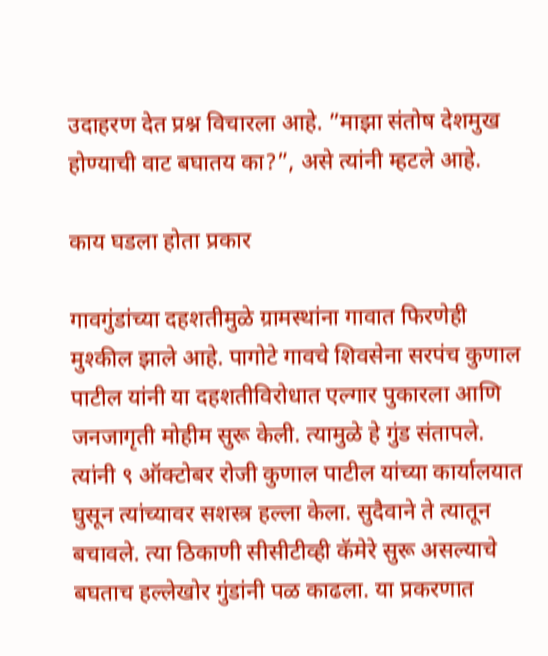उदाहरण देत प्रश्न विचारला आहे. ”माझा संतोष देशमुख होण्याची वाट बघातय का?”, असे त्यांनी म्हटले आहे.

काय घडला होता प्रकार

गावगुंडांच्या दहशतीमुळे ग्रामस्थांना गावात फिरणेही मुश्कील झाले आहे. पागोटे गावचे शिवसेना सरपंच कुणाल पाटील यांनी या दहशतीविरोधात एल्गार पुकारला आणि जनजागृती मोहीम सुरू केली. त्यामुळे हे गुंड संतापले. त्यांनी ९ ऑक्टोबर रोजी कुणाल पाटील यांच्या कार्यालयात घुसून त्यांच्यावर सशस्त्र हल्ला केला. सुदैवाने ते त्यातून बचावले. त्या ठिकाणी सीसीटीव्ही कॅमेरे सुरू असल्याचे बघताच हल्लेखोर गुंडांनी पळ काढला. या प्रकरणात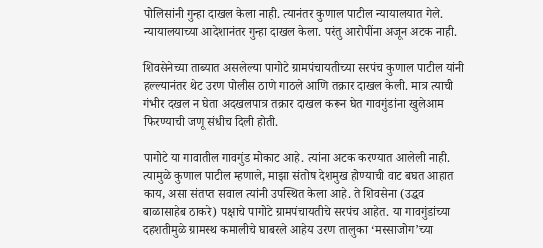पोलिसांनी गुन्हा दाखल केला नाही. त्यानंतर कुणाल पाटील न्यायालयात गेले. न्यायालयाच्या आदेशानंतर गुन्हा दाखल केला. परंतु आरोपींना अजून अटक नाही.

शिवसेनेच्या ताब्यात असलेल्या पागोटे ग्रामपंचायतीच्या सरपंच कुणाल पाटील यांनी हल्ल्यानंतर थेट उरण पोलीस ठाणे गाठले आणि तक्रार दाखल केली. मात्र त्याची गंभीर दखल न घेता अदखलपात्र तक्रार दाखल करून घेत गावगुंडांना खुलेआम फिरण्याची जणू संधीच दिली होती.

पागोटे या गावातील गावगुंड मोकाट आहे. त्यांना अटक करण्यात आलेली नाही. त्यामुळे कुणाल पाटील म्हणाले, माझा संतोष देशमुख होण्याची वाट बघत आहात काय, असा संतप्त सवाल त्यांनी उपस्थित केला आहे. ते शिवसेना (उद्धव बाळासाहेब ठाकरे) पक्षाचे पागोटे ग्रामपंचायतीचे सरपंच आहेत. या गावगुंडांच्या दहशतीमुळे ग्रामस्थ कमालीचे घाबरले आहेय उरण तालुका ‘मस्साजोग’च्या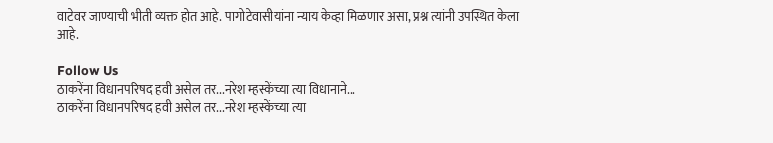वाटेवर जाण्याची भीती व्यक्त होत आहे. पागोटेवासीयांना न्याय केव्हा मिळणार असा, प्रश्न त्यांनी उपस्थित केला आहे.

Follow Us
ठाकरेंना विधानपरिषद हवी असेल तर...नरेश म्हस्केंच्या त्या विधानाने...
ठाकरेंना विधानपरिषद हवी असेल तर...नरेश म्हस्केंच्या त्या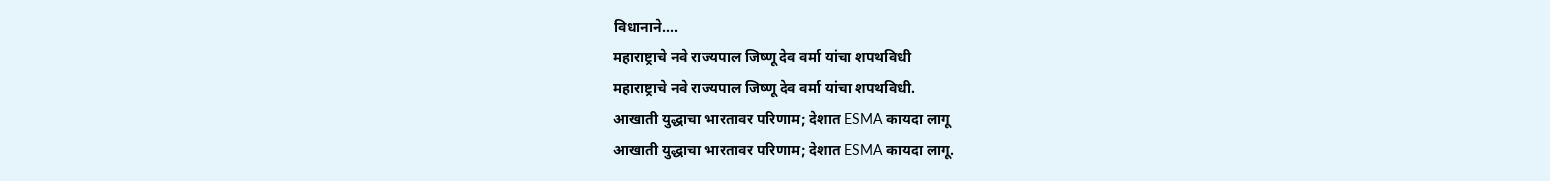विधानाने....
महाराष्ट्राचे नवे राज्यपाल जिष्णू देव वर्मा यांचा शपथविधी
महाराष्ट्राचे नवे राज्यपाल जिष्णू देव वर्मा यांचा शपथविधी.
आखाती युद्धाचा भारतावर परिणाम; देशात ESMA कायदा लागू
आखाती युद्धाचा भारतावर परिणाम; देशात ESMA कायदा लागू.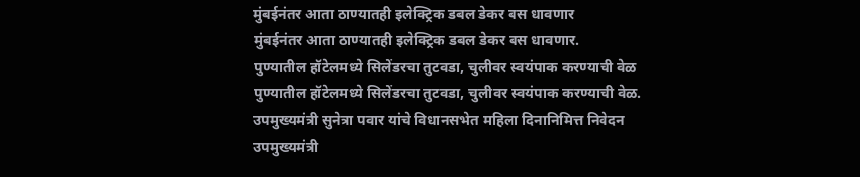मुंबईनंतर आता ठाण्यातही इलेक्ट्रिक डबल डेकर बस धावणार
मुंबईनंतर आता ठाण्यातही इलेक्ट्रिक डबल डेकर बस धावणार.
पुण्यातील हॉटेलमध्ये सिलेंडरचा तुटवडा, चुलीवर स्वयंपाक करण्याची वेळ
पुण्यातील हॉटेलमध्ये सिलेंडरचा तुटवडा, चुलीवर स्वयंपाक करण्याची वेळ.
उपमुख्यमंत्री सुनेत्रा पवार यांचे विधानसभेत महिला दिनानिमित्त निवेदन
उपमुख्यमंत्री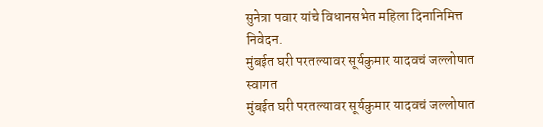सुनेत्रा पवार यांचे विधानसभेत महिला दिनानिमित्त निवेदन.
मुंबईत घरी परतल्यावर सूर्यकुमार यादवचं जल्लोषात स्वागत
मुंबईत घरी परतल्यावर सूर्यकुमार यादवचं जल्लोषात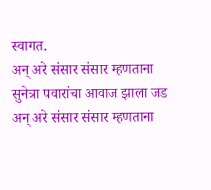स्वागत.
अन् अरे संसार संसार म्हणताना सुनेत्रा पवारांचा आवाज झाला जड
अन् अरे संसार संसार म्हणताना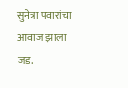सुनेत्रा पवारांचा आवाज झाला जड.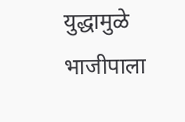युद्धामुळे भाजीपाला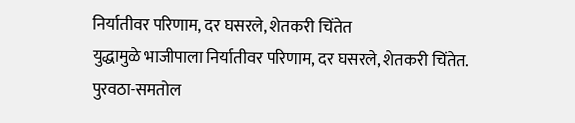निर्यातीवर परिणाम, दर घसरले, शेतकरी चिंतेत
युद्धामुळे भाजीपाला निर्यातीवर परिणाम, दर घसरले, शेतकरी चिंतेत.
पुरवठा-समतोल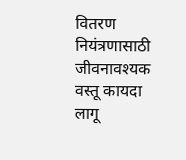वितरण नियंत्रणासाठी जीवनावश्यक वस्तू कायदा लागू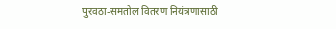पुरवठा-समतोल वितरण नियंत्रणासाठी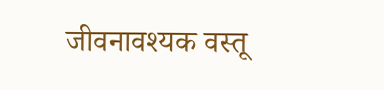जीवनावश्यक वस्तू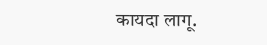कायदा लागू.